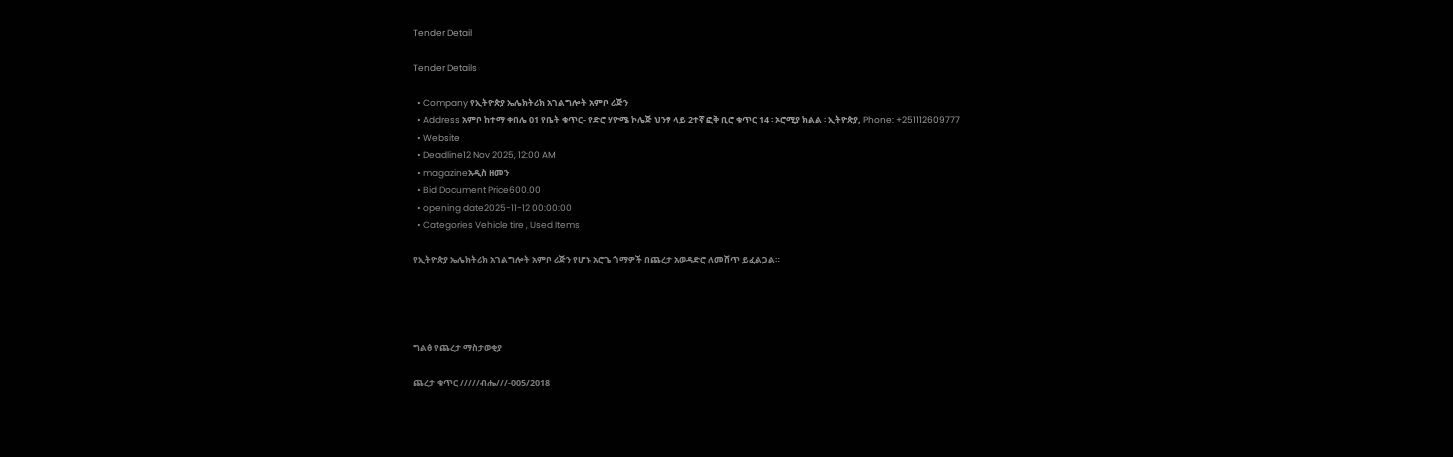Tender Detail

Tender Details

  • Company የኢትዮጵያ ኤሌክትሪክ አገልግሎት አምቦ ሪጅን
  • Address አምቦ ከተማ ቀበሌ 01 የቤት ቁጥር- የድሮ ሃዮሜ ኮሌጅ ህንፃ ላይ 2ተኛ ፎቅ ቢሮ ቁጥር 14 ፡ ኦሮሚያ ክልል ፡ ኢትዮጵያ, Phone: +251112609777
  • Website
  • Deadline12 Nov 2025, 12:00 AM
  • magazineአዲስ ዘመን
  • Bid Document Price600.00
  • opening date2025-11-12 00:00:00
  • Categories Vehicle tire , Used Items

የኢትዮጵያ ኤሌክትሪክ አገልግሎት አምቦ ሪጅን የሆኑ አሮጌ ጎማዎች በጨረታ አወዳድሮ ለመሸጥ ይፈልጋል።




ግልፅ የጨረታ ማስታወቂያ

ጨረታ ቁጥር /////ብሔ///-005/2018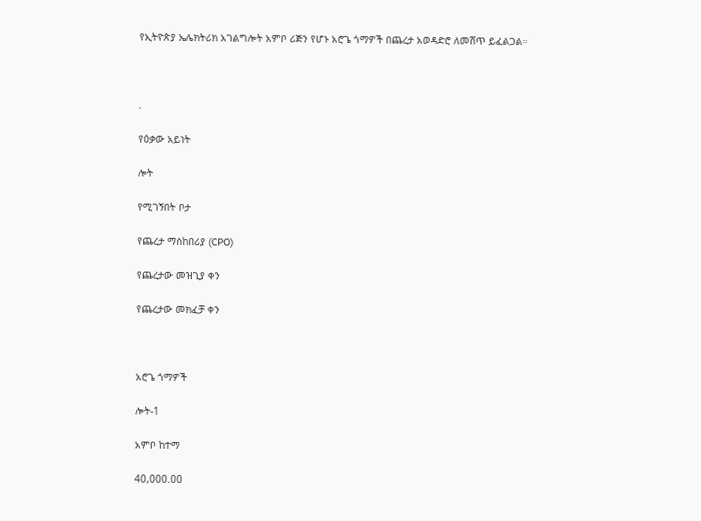የኢትዮጵያ ኤሌክትሪክ አገልግሎት አምቦ ሪጅን የሆኑ አሮጌ ጎማዎች በጨረታ አወዳድሮ ለመሸጥ ይፈልጋል።



.

የዕቃው አይነት

ሎት

የሚገኝበት ቦታ

የጨረታ ማስከበሪያ (CPO)

የጨረታው መዝጊያ ቀን

የጨረታው መክፈቻ ቀን



አሮጌ ጎማዎች

ሎት-1

አምቦ ከተማ

40,000.00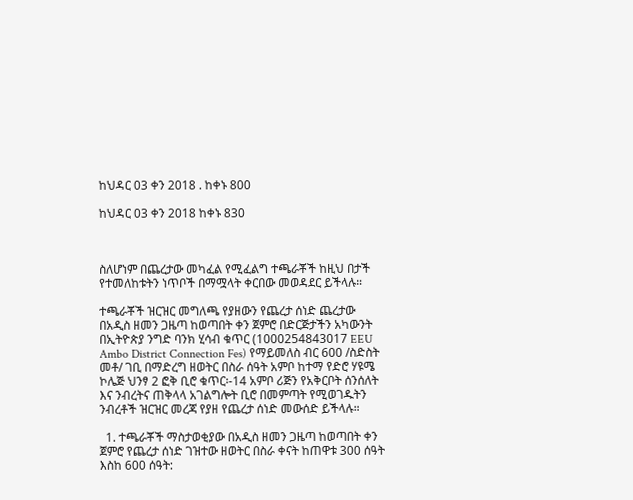ከህዳር 03 ቀን 2018 . ከቀኑ 800

ከህዳር 03 ቀን 2018 ከቀኑ 830



ስለሆነም በጨረታው መካፈል የሚፈልግ ተጫራቾች ከዚህ በታች የተመለከቱትን ነጥቦች በማሟላት ቀርበው መወዳደር ይችላሉ።

ተጫራቾች ዝርዝር መግለጫ የያዘውን የጨረታ ሰነድ ጨረታው በአዲስ ዘመን ጋዜጣ ከወጣበት ቀን ጀምሮ በድርጅታችን አካውንት በኢትዮጵያ ንግድ ባንክ ሂሳብ ቁጥር (1000254843017 EEU Ambo District Connection Fes) የማይመለስ ብር 600 /ስድስት መቶ/ ገቢ በማድረግ ዘወትር በስራ ሰዓት አምቦ ከተማ የድሮ ሃዩሜ ኮሌጅ ህንፃ 2 ፎቅ ቢሮ ቁጥር፡-14 አምቦ ሪጅን የአቅርቦት ሰንሰለት እና ንብረትና ጠቅላላ አገልግሎት ቢሮ በመምጣት የሚወገዱትን ንብረቶች ዝርዝር መረጃ የያዘ የጨረታ ሰነድ መውሰድ ይችላሉ።

  1. ተጫራቾች ማስታወቂያው በአዲስ ዘመን ጋዜጣ ከወጣበት ቀን ጀምሮ የጨረታ ሰነድ ገዝተው ዘወትር በስራ ቀናት ከጠዋቱ 300 ሰዓት እስከ 600 ሰዓት: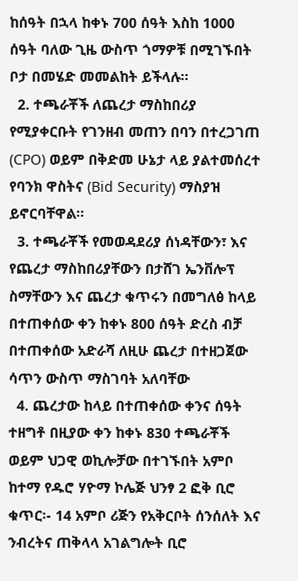ከሰዓት በኋላ ከቀኑ 700 ሰዓት እስከ 1000 ሰዓት ባለው ጊዜ ውስጥ ጎማዎቹ በሚገኙበት ቦታ በመሄድ መመልከት ይችላሉ፡፡
  2. ተጫራቾች ለጨረታ ማስከበሪያ የሚያቀርቡት የገንዘብ መጠን በባን በተረጋገጠ (CPO) ወይም በቅድመ ሁኔታ ላይ ያልተመሰረተ የባንክ ዋስትና (Bid Security) ማስያዝ ይኖርባቸዋል፡፡
  3. ተጫራቾች የመወዳደሪያ ሰነዳቸውን፣ እና የጨረታ ማስከበሪያቸውን በታሸገ ኤንቨሎፕ ስማቸውን እና ጨረታ ቁጥሩን በመግለፅ ከላይ በተጠቀሰው ቀን ከቀኑ 800 ሰዓት ድረስ ብቻ በተጠቀሰው አድራሻ ለዚሁ ጨረታ በተዘጋጀው ሳጥን ውስጥ ማስገባት አለባቸው
  4. ጨረታው ከላይ በተጠቀሰው ቀንና ሰዓት ተዘግቶ በዚያው ቀን ከቀኑ 830 ተጫራቾች ወይም ህጋዊ ወኪሎቻው በተገኙበት አምቦ ከተማ የዱሮ ሃዮማ ኮሌጅ ህንፃ 2 ፎቅ ቢሮ ቁጥር፡- 14 አምቦ ሪጅን የአቅርቦት ሰንሰለት እና ንብረትና ጠቅላላ አገልግሎት ቢሮ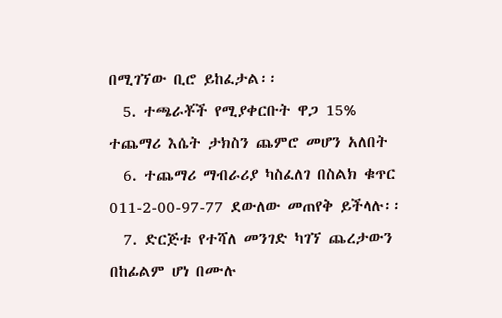በሚገኘው ቢሮ ይከፈታል፡፡
  5. ተጫራቾች የሚያቀርቡት ዋጋ 15% ተጨማሪ እሴት ታክስን ጨምሮ መሆን አለበት
  6. ተጨማሪ ማብራሪያ ካስፈለገ በስልክ ቁጥር 011-2-00-97-77 ደውለው መጠየቅ ይችላሉ፡፡
  7. ድርጅቱ የተሻለ መንገድ ካገኘ ጨረታውን በከፊልም ሆነ በሙሉ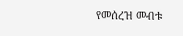የመሰረዝ መብቱ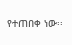የተጠበቀ ነው፡፡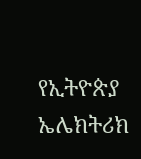የኢትዮጵያ ኤሌክትሪክ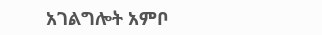አገልግሎት አምቦ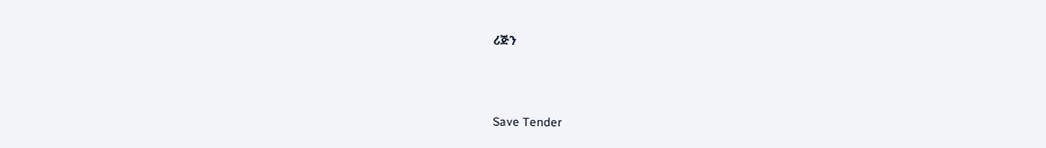ሪጅን



Save Tender